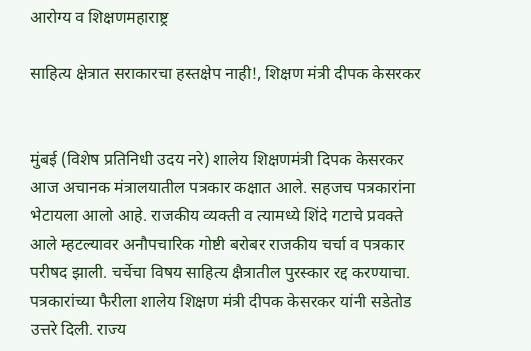आरोग्य व शिक्षणमहाराष्ट्र

साहित्य क्षेत्रात सराकारचा हस्तक्षेप नाही!, शिक्षण मंत्री दीपक केसरकर


मुंबई (विशेष प्रतिनिधी उदय नरे) शालेय शिक्षणमंत्री दिपक केसरकर आज अचानक मंत्रालयातील पत्रकार कक्षात आले. सहजच पत्रकारांना भेटायला आलो आहे. राजकीय व्यक्ती व त्यामध्ये शिंदे गटाचे प्रवक्ते आले म्हटल्यावर अनौपचारिक गोष्टी बरोबर राजकीय चर्चा व पत्रकार परीषद झाली. चर्चेचा विषय साहित्य क्षैत्रातील पुरस्कार रद्द करण्याचा. पत्रकारांच्या फैरीला शालेय शिक्षण मंत्री दीपक केसरकर यांनी सडेतोड उत्तरे दिली. राज्य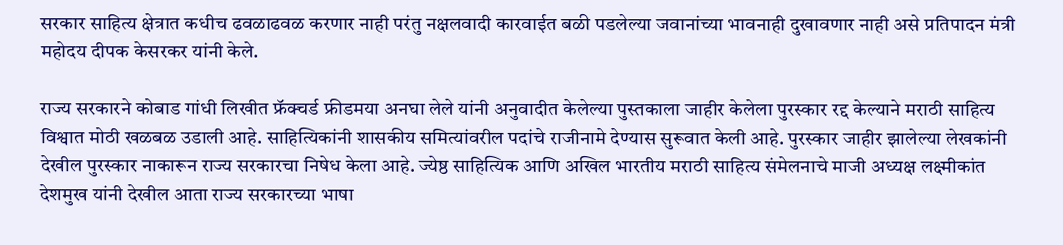सरकार साहित्य क्षेत्रात कधीच ढवळाढवळ करणार नाही परंतु नक्षलवादी कारवाईत बळी पडलेल्या जवानांच्या भावनाही दुखावणार नाही असे प्रतिपादन मंत्री महोदय दीपक केसरकर यांनी केले.

राज्य सरकारने कोबाड गांधी लिखीत फ्रॅक्चर्ड फ्रीडमया अनघा लेले यांनी अनुवादीत केलेल्या पुस्तकाला जाहीर केलेला पुरस्कार रद्द केल्याने मराठी साहित्य विश्वात मोठी खळबळ उडाली आहे. साहित्यिकांनी शासकीय समित्यांवरील पदांचे राजीनामे देण्यास सुरूवात केली आहे. पुरस्कार जाहीर झालेल्या लेखकांनी देखील पुरस्कार नाकारून राज्य सरकारचा निषेध केला आहे. ज्येष्ठ साहित्यिक आणि अखिल भारतीय मराठी साहित्य संमेलनाचे माजी अध्यक्ष लक्ष्मीकांत देशमुख यांनी देखील आता राज्य सरकारच्या भाषा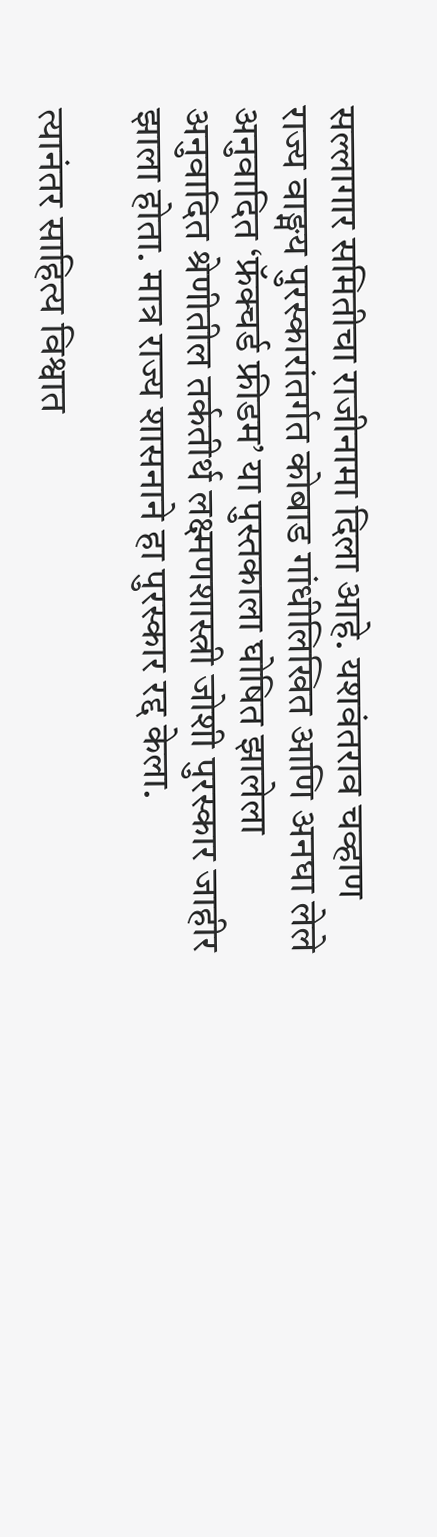सल्लागार समितीचा राजीनामा दिला आहे. यशवंतराव चव्हाण राज्य वाङ्मय पुरस्कारांतर्गत कोबाड गांधीलिखित आणि अनघा लेले अनुवादित ‘फ्रॅक्चर्ड फ्रीडम’ या पुस्तकाला घोषित झालेला अनुवादित श्रेणीतील तर्कतीर्थ लक्ष्मणशास्त्री जोशी पुरस्कार जाहीर झाला होता. मात्र राज्य शासनाने हा पुरस्कार रद्द केला.

त्यानंतर साहित्य विश्वात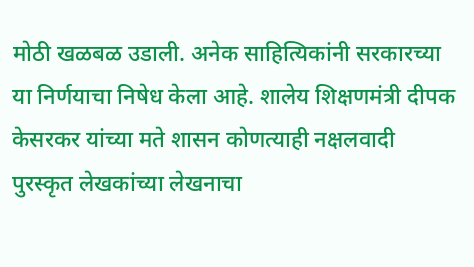मोठी खळबळ उडाली. अनेक साहित्यिकांनी सरकारच्या या निर्णयाचा निषेध केला आहे. शालेय शिक्षणमंत्री दीपक केसरकर यांच्या मते शासन कोणत्याही नक्षलवादी पुरस्कृत लेखकांच्या लेखनाचा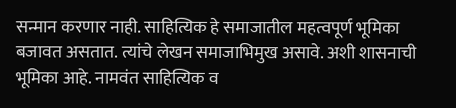सन्मान करणार नाही. साहित्यिक हे समाजातील महत्वपूर्ण भूमिका बजावत असतात. त्यांचे लेखन समाजाभिमुख असावे. अशी शासनाची भूमिका आहे. नामवंत साहित्यिक व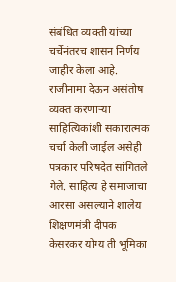संबंधित व्यक्ती यांच्या चर्चेनंतरच शासन निर्णय जाहीर केला आहे. राजीनामा देऊन असंतोष व्यक्त करणाऱ्या साहित्यिकांशी सकारात्मक चर्चा केली जाईल असेही पत्रकार परिषदेत सांगितले गेले. साहित्य हे समाजाचा आरसा असल्याने शालेय शिक्षणमंत्री दीपक केसरकर योग्य ती भूमिका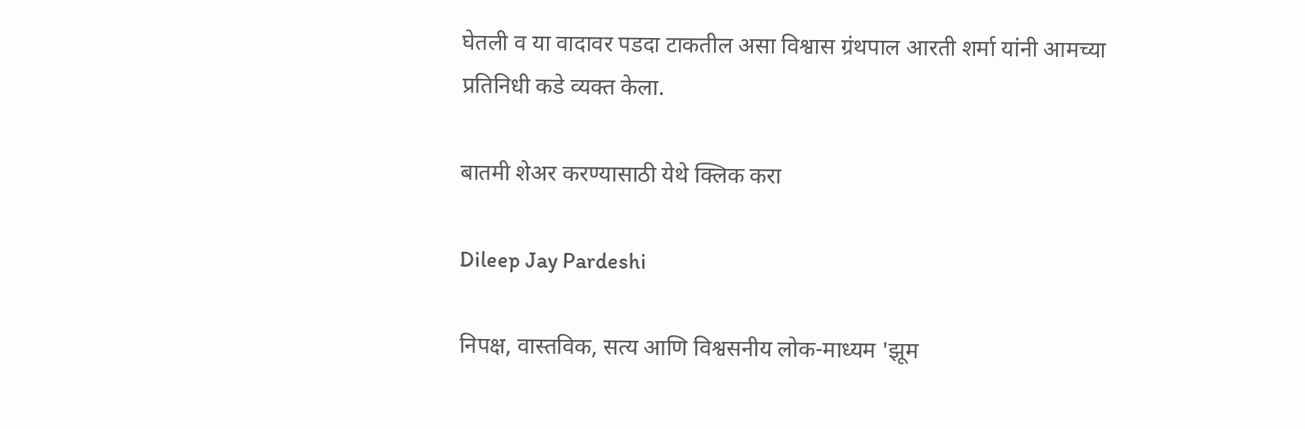घेतली व या वादावर पडदा टाकतील असा विश्वास ग्रंथपाल आरती शर्मा यांनी आमच्या प्रतिनिधी कडे व्यक्त केला.

बातमी शेअर करण्यासाठी येथे क्लिक करा

Dileep Jay Pardeshi

निपक्ष, वास्तविक, सत्य आणि विश्वसनीय लोक-माध्यम 'झूम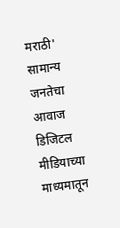मराठी' सामान्य जनतेचा आवाज डिजिटल मीडियाच्या माध्यमातून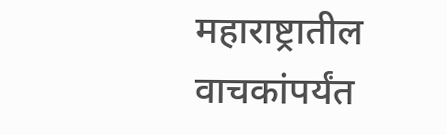महाराष्ट्रातील वाचकांपर्यंत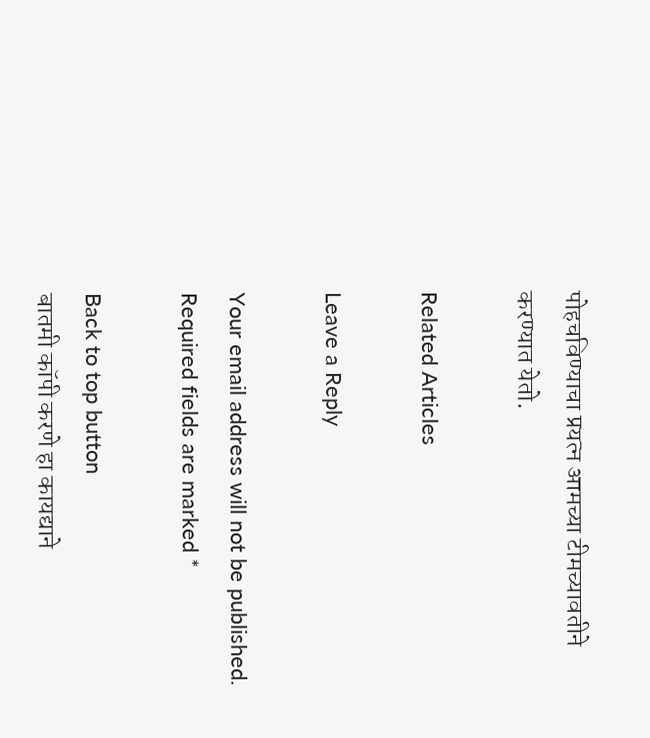पोहचविण्याचा प्रयत्न आमच्या टीमच्यावतीने करण्यात येतो.

Related Articles

Leave a Reply

Your email address will not be published. Required fields are marked *

Back to top button
बातमी कॉपी करणे हा कायद्याने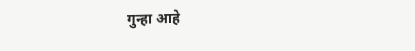गुन्हा आहे